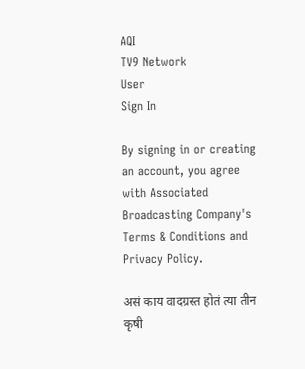AQI
TV9 Network
User
Sign In

By signing in or creating an account, you agree with Associated Broadcasting Company's Terms & Conditions and Privacy Policy.

असं काय वादग्रस्त होतं त्या तीन कृषी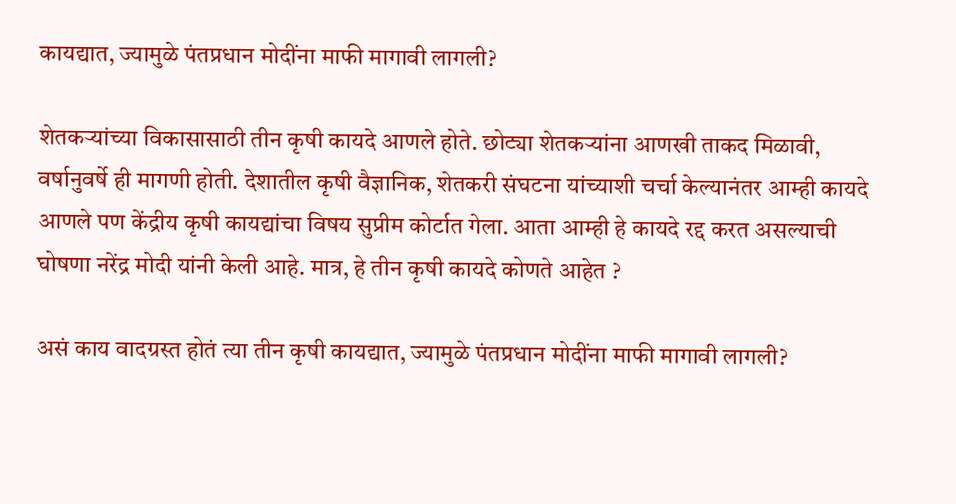कायद्यात, ज्यामुळे पंतप्रधान मोदींना माफी मागावी लागली?

शेतकऱ्यांच्या विकासासाठी तीन कृषी कायदे आणले होते. छोट्या शेतकऱ्यांना आणखी ताकद मिळावी, वर्षानुवर्षे ही मागणी होती. देशातील कृषी वैज्ञानिक, शेतकरी संघटना यांच्याशी चर्चा केल्यानंतर आम्ही कायदे आणले पण केंद्रीय कृषी कायद्यांचा विषय सुप्रीम कोर्टात गेला. आता आम्ही हे कायदे रद्द करत असल्याची घोषणा नरेंद्र मोदी यांनी केली आहे. मात्र, हे तीन कृषी कायदे कोणते आहेत ?

असं काय वादग्रस्त होतं त्या तीन कृषी कायद्यात, ज्यामुळे पंतप्रधान मोदींना माफी मागावी लागली?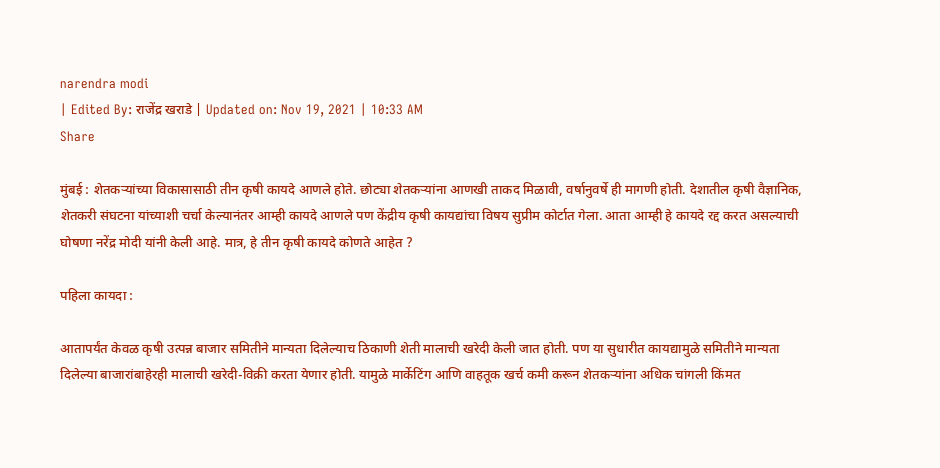narendra modi
| Edited By: राजेंद्र खराडे | Updated on: Nov 19, 2021 | 10:33 AM
Share

मुंबई : शेतकऱ्यांच्या विकासासाठी तीन कृषी कायदे आणले होते. छोट्या शेतकऱ्यांना आणखी ताकद मिळावी, वर्षानुवर्षे ही मागणी होती. देशातील कृषी वैज्ञानिक, शेतकरी संघटना यांच्याशी चर्चा केल्यानंतर आम्ही कायदे आणले पण केंद्रीय कृषी कायद्यांचा विषय सुप्रीम कोर्टात गेला. आता आम्ही हे कायदे रद्द करत असल्याची घोषणा नरेंद्र मोदी यांनी केली आहे. मात्र, हे तीन कृषी कायदे कोणते आहेत ?

पहिला कायदा :

आतापर्यंत केवळ कृषी उत्पन्न बाजार समितीने मान्यता दिलेल्याच ठिकाणी शेती मालाची खरेदी केली जात होती. पण या सुधारीत कायद्यामुळे समितीने मान्यता दिलेल्या बाजारांबाहेरही मालाची खरेदी-विक्री करता येणार होती. यामुळे मार्केटिंग आणि वाहतूक खर्च कमी करून शेतकऱ्यांना अधिक चांगली किंमत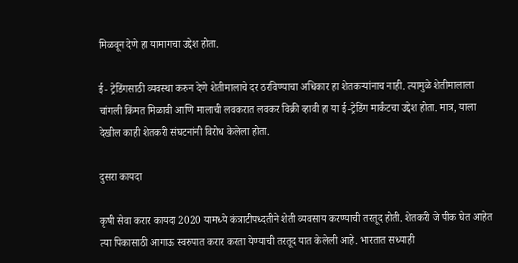मिळवून देणे हा यामागचा उद्देश होता.

ई- ट्रेडिंगसाठी व्यवस्था करुन देणे शेतीमालाचे दर ठरविण्याचा अधिकार हा शेतकऱ्यांनाच नाही. त्यामुळे शेतीमालाला चांगली किंमत मिळावी आणि मालाची लवकरात लवकर विक्री व्हावी हा या ई-ट्रेडिंग मार्कंटचा उद्देश होता. मात्र, याला देखील काही शेतकरी संघटनांनी विरोध केलेला होता.

दुसरा कायदा

कृषी सेवा करार कायदा 2020 यामध्ये कंत्राटीपध्दतीने शेती व्यवसाय करण्याची तरतूद होती. शेतकरी जे पीक घेत आहेत त्या पिकासाठी आगाऊ स्वरुपात करार करता येण्याची तरतूद यात केलेली आहे. भारतात सध्याही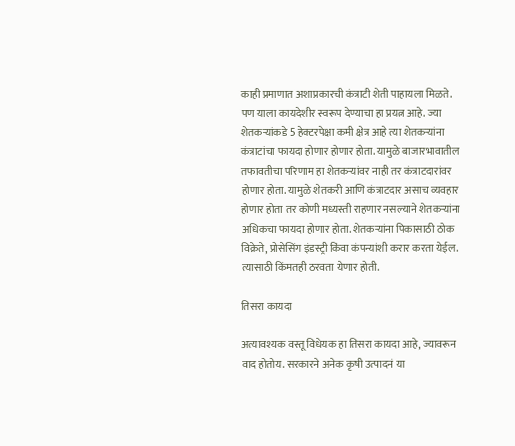काही प्रमाणात अशाप्रकारची कंत्राटी शेती पाहायला मिळते. पण याला कायदेशीर स्वरूप देण्याचा हा प्रयत्न आहे. ज्या शेतकऱ्यांकडे 5 हेक्टरपेक्षा कमी क्षेत्र आहे त्या शेतकऱ्यांना कंत्राटांचा फायदा होणार होणार होता. यामुळे बाजारभावातील तफावतीचा परिणाम हा शेतकऱ्यांवर नाही तर कंत्राटदारांवर होणार होता. यामुळे शेतकरी आणि कंत्राटदार असाच व्यवहार होणार होता तर कोणी मध्यस्ती राहणार नसल्याने शेतकऱ्यांना अधिकचा फायदा होणार होता. शेतकऱ्यांना पिकासाठी ठोक विक्रेते, प्रोसेसिंग इंडस्ट्री किंवा कंपन्यांशी करार करता येईल. त्यासाठी किंमतही ठरवता येणार होती.

तिसरा कायदा

अत्यावश्यक वस्तू विधेयक हा तिसरा कायदा आहे, ज्यावरून वाद होतोय. सरकारने अनेक कृषी उत्पादनं या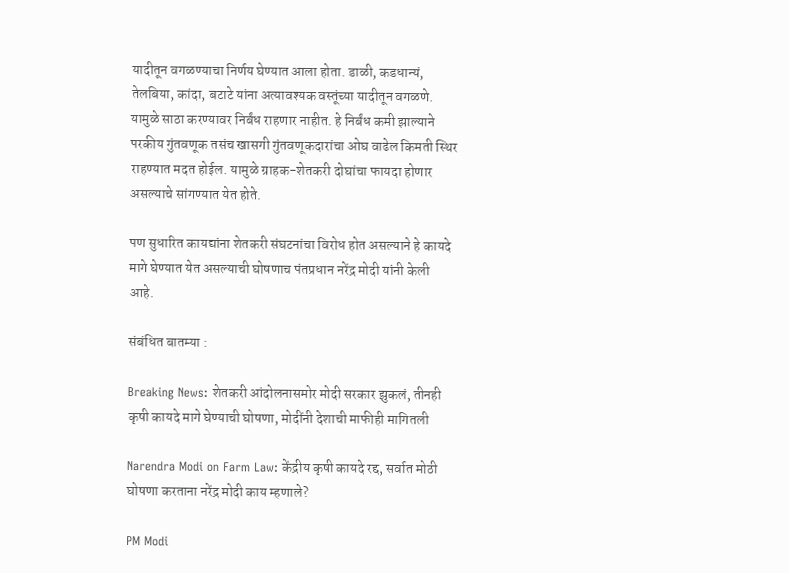यादीतून वगळण्याचा निर्णय घेण्यात आला होता. डाळी, कडधान्यं, तेलबिया, कांदा, बटाटे यांना अत्यावश्यक वस्तूंच्या यादीतून वगळणे. यामुळे साठा करण्यावर निर्बंध राहणार नाहीत. हे निर्बंध कमी झाल्याने परकीय गुंतवणूक तसंच खासगी गुंतवणूकदारांचा ओघ वाढेल किमती स्थिर राहण्यात मदत होईल. यामुळे ग्राहक-शेतकरी दोघांचा फायदा होणार असल्याचे सांगण्यात येत होते.

पण सुधारित कायद्यांना शेतकरी संघटनांचा विरोध होत असल्याने हे कायदे मागे घेण्यात येत असल्याची घोषणाच पंतप्रधान नरेंद्र मोदी यांनी केली आहे.

संबंधित बातम्या :

Breaking News: शेतकरी आंदोलनासमोर मोदी सरकार झुकलं, तीनही कृषी कायदे मागे घेण्याची घोषणा, मोदींनी देशाची माफीही मागितली

Narendra Modi on Farm Law: केंद्रीय कृषी कायदे रद्द, सर्वात मोठी घोषणा करताना नरेंद्र मोदी काय म्हणाले?

PM Modi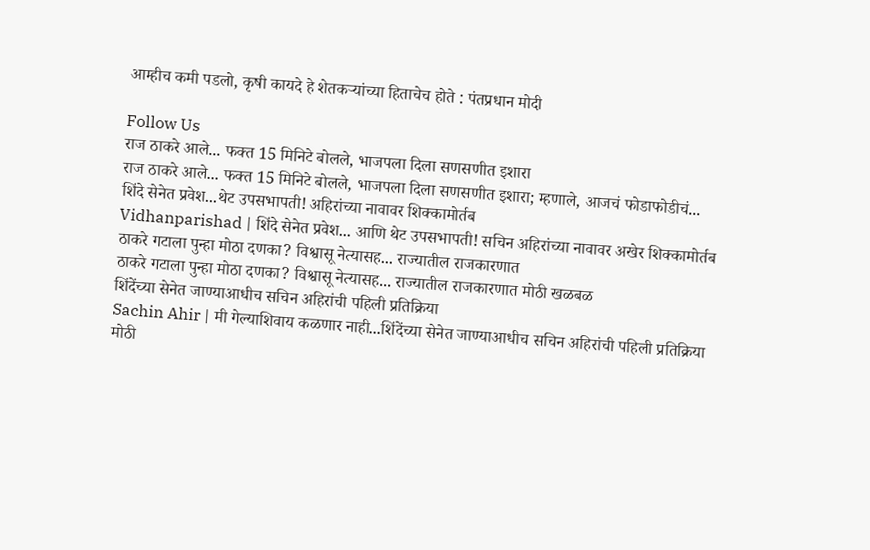आम्हीच कमी पडलो, कृषी कायदे हे शेतकऱ्यांच्या हिताचेच होते : पंतप्रधान मोदी

Follow Us
राज ठाकरे आले... फक्त 15 मिनिटे बोलले, भाजपला दिला सणसणीत इशारा
राज ठाकरे आले... फक्त 15 मिनिटे बोलले, भाजपला दिला सणसणीत इशारा; म्हणाले, आजचं फोडाफोडीचं...
शिंदे सेनेत प्रवेश...थेट उपसभापती! अहिरांच्या नावावर शिक्कामोर्तब
Vidhanparishad | शिंदे सेनेत प्रवेश... आणि थेट उपसभापती! सचिन अहिरांच्या नावावर अखेर शिक्कामोर्तब
ठाकरे गटाला पुन्हा मोठा दणका? विश्वासू नेत्यासह... राज्यातील राजकारणात
ठाकरे गटाला पुन्हा मोठा दणका? विश्वासू नेत्यासह... राज्यातील राजकारणात मोठी खळबळ
शिंदेंच्या सेनेत जाण्याआधीच सचिन अहिरांची पहिली प्रतिक्रिया
Sachin Ahir | मी गेल्याशिवाय कळणार नाही...शिंदेंच्या सेनेत जाण्याआधीच सचिन अहिरांची पहिली प्रतिक्रिया
मोठी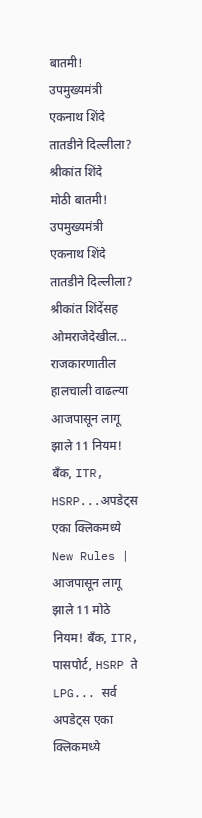बातमी! उपमुख्यमंत्री एकनाथ शिंदे तातडीने दिल्लीला? श्रीकांत शिंदे
मोठी बातमी! उपमुख्यमंत्री एकनाथ शिंदे तातडीने दिल्लीला? श्रीकांत शिंदेंसह ओमराजेदेखील... राजकारणातील हालचाली वाढल्या
आजपासून लागू झाले 11 नियम! बँक, ITR, HSRP...अपडेट्स एका क्लिकमध्ये
New Rules | आजपासून लागू झाले 11 मोठे नियम! बँक, ITR, पासपोर्ट, HSRP ते LPG... सर्व अपडेट्स एका क्लिकमध्ये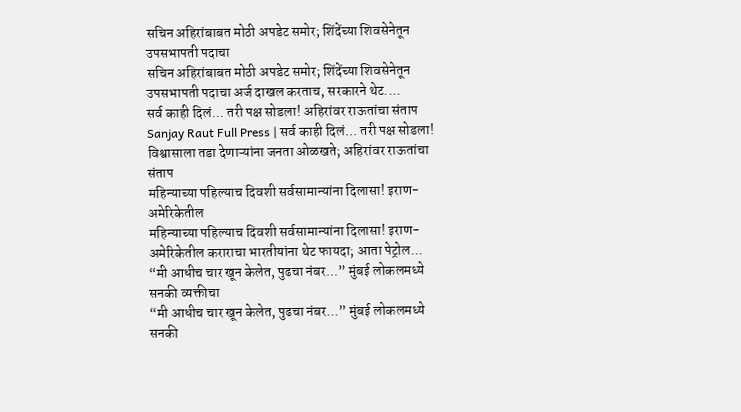सचिन अहिरांबाबत मोठी अपडेट समोर; शिंदेंच्या शिवसेनेतून उपसभापती पदाचा
सचिन अहिरांबाबत मोठी अपडेट समोर; शिंदेंच्या शिवसेनेतून उपसभापती पदाचा अर्ज दाखल करताच, सरकारने थेट....
सर्व काही दिलं... तरी पक्ष सोडला! अहिरांवर राऊतांचा संताप
Sanjay Raut Full Press | सर्व काही दिलं... तरी पक्ष सोडला! विश्वासाला तडा देणाऱ्यांना जनता ओळखते; अहिरांवर राऊतांचा संताप
महिन्याच्या पहिल्याच दिवशी सर्वसामान्यांना दिलासा! इराण-अमेरिकेतील
महिन्याच्या पहिल्याच दिवशी सर्वसामान्यांना दिलासा! इराण-अमेरिकेतील कराराचा भारतीयांना थेट फायदा; आता पेट्रोल...
“मी आधीच चार खून केलेत, पुढचा नंबर...” मुंबई लोकलमध्ये सनकी व्यक्तीचा
“मी आधीच चार खून केलेत, पुढचा नंबर...” मुंबई लोकलमध्ये सनकी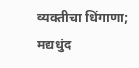व्यक्तीचा धिंगाणा; मद्यधुंद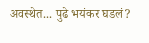अवस्थेत... पुढे भयंकर घडलं?